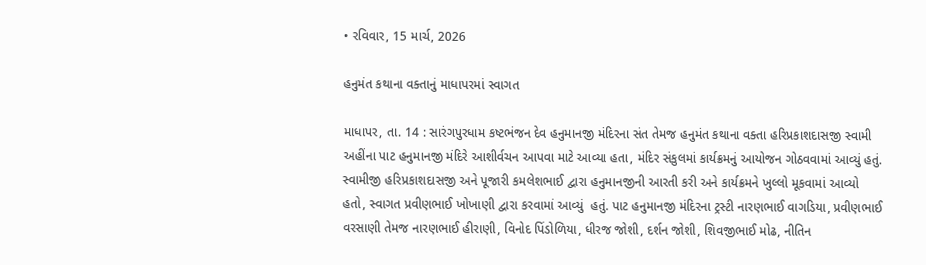• રવિવાર, 15 માર્ચ, 2026

હનુમંત કથાના વક્તાનું માધાપરમાં સ્વાગત

માધાપર, તા. 14 : સારંગપુરધામ કષ્ટભંજન દેવ હનુમાનજી મંદિરના સંત તેમજ હનુમંત કથાના વક્તા હરિપ્રકાશદાસજી સ્વામી અહીંના પાટ હનુમાનજી મંદિરે આશીર્વચન આપવા માટે આવ્યા હતા, મંદિર સંકુલમાં કાર્યક્રમનું આયોજન ગોઠવવામાં આવ્યું હતું. સ્વામીજી હરિપ્રકાશદાસજી અને પૂજારી કમલેશભાઈ દ્વારા હનુમાનજીની આરતી કરી અને કાર્યક્રમને ખુલ્લો મૂકવામાં આવ્યો હતો, સ્વાગત પ્રવીણભાઈ ખોખાણી દ્વારા કરવામાં આવ્યું  હતું. પાટ હનુમાનજી મંદિરના ટ્રસ્ટી નારણભાઈ વાગડિયા, પ્રવીણભાઈ વરસાણી તેમજ નારણભાઈ હીરાણી, વિનોદ પિંડોળિયા, ધીરજ જોશી, દર્શન જોશી, શિવજીભાઈ મોઢ, નીતિન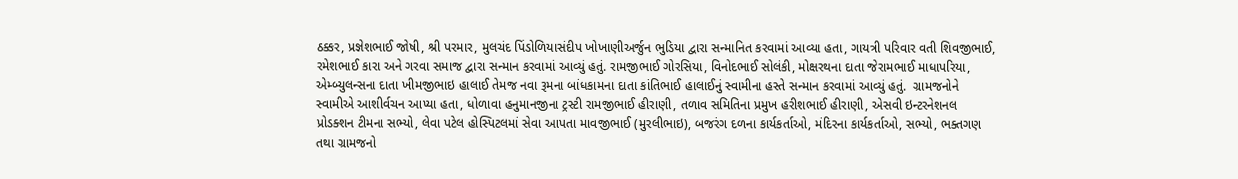ઠક્કર, પ્રજ્ઞેશભાઈ જોષી, શ્રી પરમાર, મુલચંદ પિંડોળિયાસંદીપ ખોખાણીઅર્જુન ભુડિયા દ્વારા સન્માનિત કરવામાં આવ્યા હતા, ગાયત્રી પરિવાર વતી શિવજીભાઈ, રમેશભાઈ કારા અને ગરવા સમાજ દ્વારા સન્માન કરવામાં આવ્યું હતું. રામજીભાઈ ગોરસિયા, વિનોદભાઈ સોલંકી, મોક્ષરથના દાતા જેરામભાઈ માધાપરિયા, એમ્બ્યુલન્સના દાતા ખીમજીભાઇ હાલાઈ તેમજ નવા રૂમના બાંધકામના દાતા કાંતિભાઈ હાલાઈનું સ્વામીના હસ્તે સન્માન કરવામાં આવ્યું હતું.  ગ્રામજનોને સ્વામીએ આશીર્વચન આપ્યા હતા, ધોળાવા હનુમાનજીના ટ્રસ્ટી રામજીભાઈ હીરાણી, તળાવ સમિતિના પ્રમુખ હરીશભાઈ હીરાણી, એસવી ઇન્ટરનેશનલ પ્રોડક્શન ટીમના સભ્યો, લેવા પટેલ હોસ્પિટલમાં સેવા આપતા માવજીભાઈ (મુરલીભાઇ), બજરંગ દળના કાર્યકર્તાઓ, મંદિરના કાર્યકર્તાઓ, સભ્યો, ભક્તગણ તથા ગ્રામજનો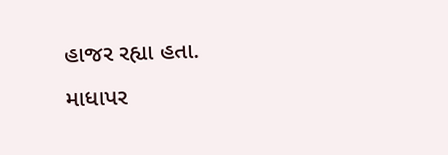હાજર રહ્યા હતા. માધાપર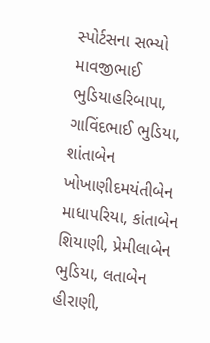સ્પોર્ટસના સભ્યો માવજીભાઈ ભુડિયાહરિબાપા, ગાવિંદભાઈ ભુડિયા, શાંતાબેન ખોખાણીદમયંતીબેન માધાપરિયા, કાંતાબેન શિયાણી, પ્રેમીલાબેન ભુડિયા, લતાબેન હીરાણી,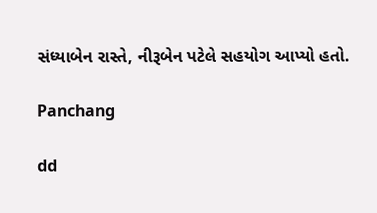સંધ્યાબેન રાસ્તે, નીરૂબેન પટેલે સહયોગ આપ્યો હતો.

Panchang

dd